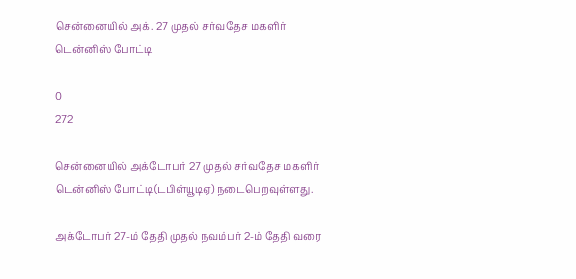சென்னையில் அக். 27 முதல் சர்வதேச மகளிர் டென்னிஸ் போட்டி

0
272

சென்னையில் அக்டோபர் 27 முதல் சர்வதேச மகளிர் டென்னிஸ் போட்டி(டபிள்யூடிஏ) நடைபெறவுள்ளது.

அக்டோபர் 27-ம் தேதி முதல் நவம்பர் 2-ம் தேதி வரை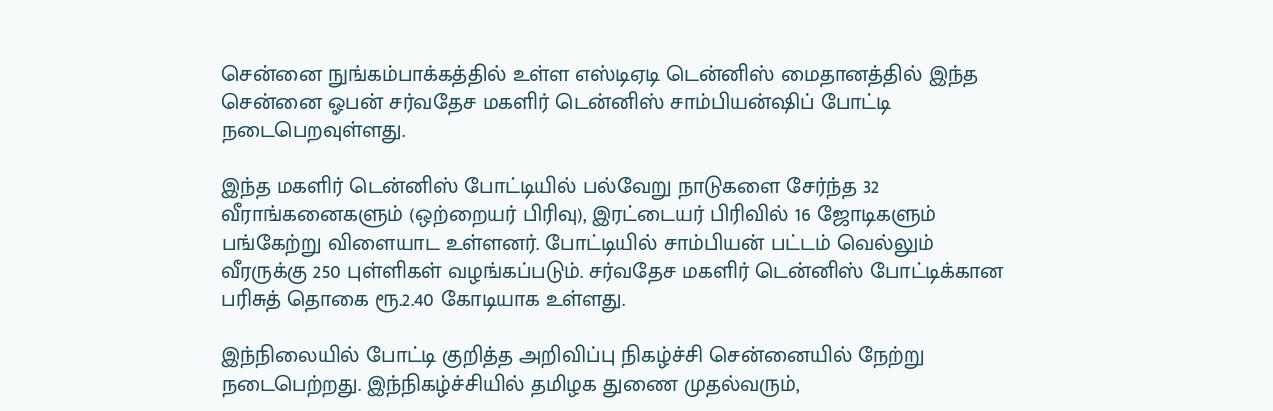சென்னை நுங்கம்பாக்கத்தில் உள்ள எஸ்டிஏடி டென்னிஸ் மைதானத்தில் இந்த சென்னை ஓபன் சர்வதேச மகளிர் டென்னிஸ் சாம்பியன்ஷிப் போட்டி நடைபெறவுள்ளது.

இந்த மகளிர் டென்னிஸ் போட்டியில் பல்வேறு நாடுகளை சேர்ந்த 32 வீராங்கனைகளும் (ஒற்றையர் பிரிவு), இரட்டையர் பிரிவில் 16 ஜோடிகளும் பங்கேற்று விளையாட உள்ளனர். போட்டியில் சாம்பியன் பட்டம் வெல்லும் வீரருக்கு 250 புள்ளிகள் வழங்கப்படும். சர்வதேச மகளிர் டென்னிஸ் போட்டிக்கான பரிசுத் தொகை ரூ.2.40 கோடியாக உள்ளது.

இந்நிலையில் போட்டி குறித்த அறிவிப்பு நிகழ்ச்சி சென்னையில் நேற்று நடைபெற்றது. இந்நிகழ்ச்சியில் தமிழக துணை முதல்வரும்,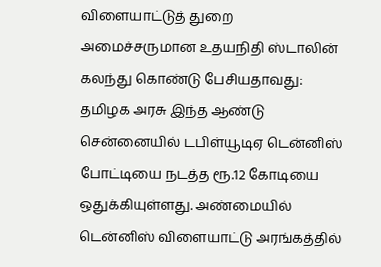விளையாட்டுத் துறை அமைச்சருமான உதயநிதி ஸ்டாலின் கலந்து கொண்டு பேசியதாவது: தமிழக அரசு இந்த ஆண்டு சென்னையில் டபிள்யூடிஏ டென்னிஸ் போட்டியை நடத்த ரூ.12 கோடியை ஒதுக்கியுள்ளது. அண்மையில் டென்னிஸ் விளையாட்டு அரங்கத்தில்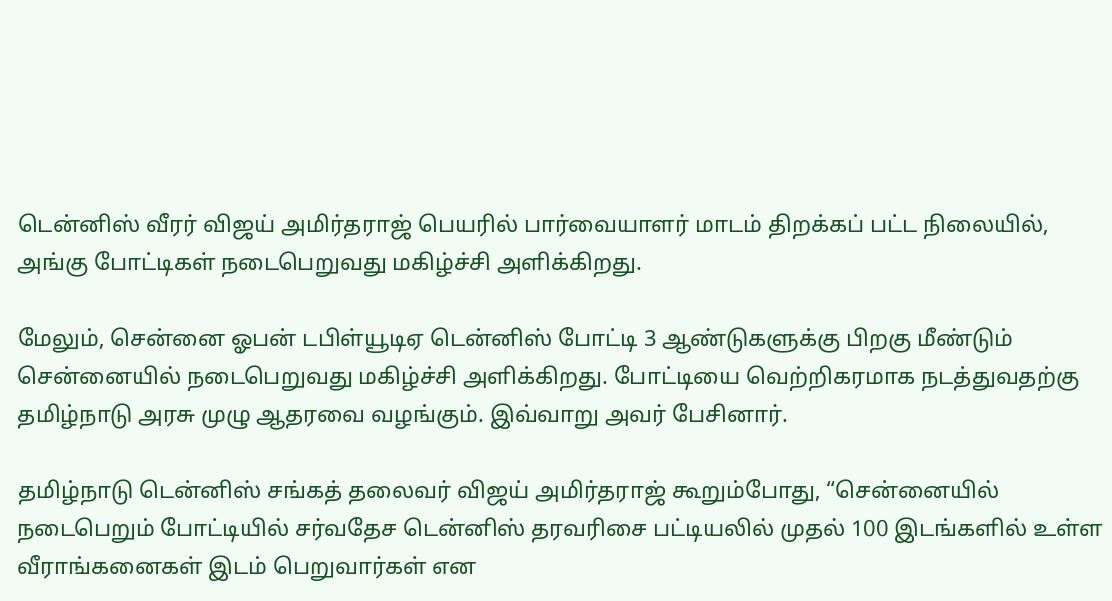டென்னிஸ் வீரர் விஜய் அமிர்தராஜ் பெயரில் பார்வையாளர் மாடம் திறக்கப் பட்ட நிலையில், அங்கு போட்டிகள் நடைபெறுவது மகிழ்ச்சி அளிக்கிறது.

மேலும், சென்னை ஓபன் டபிள்யூடிஏ டென்னிஸ் போட்டி 3 ஆண்டுகளுக்கு பிறகு மீண்டும் சென்னையில் நடைபெறுவது மகிழ்ச்சி அளிக்கிறது. போட்டியை வெற்றிகரமாக நடத்துவதற்கு தமிழ்நாடு அரசு முழு ஆதரவை வழங்கும். இவ்வாறு அவர் பேசினார்.

தமிழ்நாடு டென்னிஸ் சங்கத் தலைவர் விஜய் அமிர்தராஜ் கூறும்போது, “சென்னையில் நடைபெறும் போட்டியில் சர்வதேச டென்னிஸ் தரவரிசை பட்டியலில் முதல் 100 இடங்களில் உள்ள வீராங்கனைகள் இடம் பெறுவார்கள் என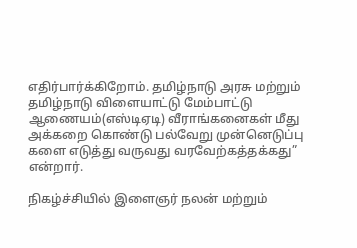எதிர்பார்க்கிறோம். தமிழ்நாடு அரசு மற்றும் தமிழ்நாடு விளையாட்டு மேம்பாட்டு ஆணையம்(எஸ்டிஏடி) வீராங்கனைகள் மீது அக்கறை கொண்டு பல்வேறு முன்னெடுப்பு களை எடுத்து வருவது வரவேற்கத்தக்கது” என்றார்.

நிகழ்ச்சியில் இளைஞர் நலன் மற்றும்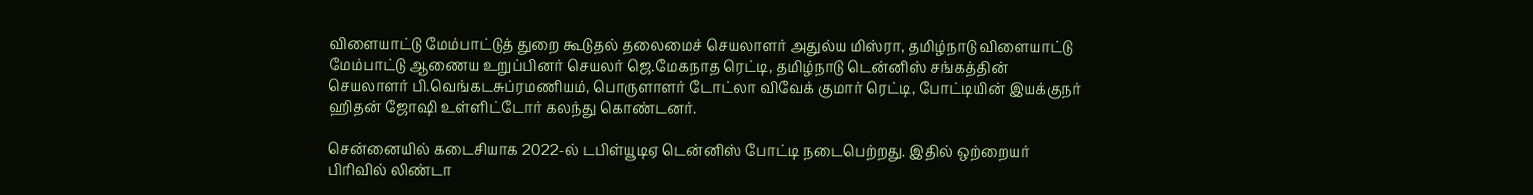விளையாட்டு மேம்பாட்டுத் துறை கூடுதல் தலைமைச் செயலாளர் அதுல்ய மிஸ்ரா, தமிழ்நாடு விளையாட்டு மேம்பாட்டு ஆணைய உறுப்பினர் செயலர் ஜெ.மேகநாத ரெட்டி, தமிழ்நாடு டென்னிஸ் சங்கத்தின் செயலாளர் பி.வெங்கடசுப்ரமணியம், பொருளாளர் டோட்லா விவேக் குமார் ரெட்டி, போட்டியின் இயக்குநர் ஹிதன் ஜோஷி உள்ளிட்டோர் கலந்து கொண்டனர்.

சென்னையில் கடைசியாக 2022-ல் டபிள்யூடிஏ டென்னிஸ் போட்டி நடைபெற்றது. இதில் ஒற்றையர் பிரிவில் லிண்டா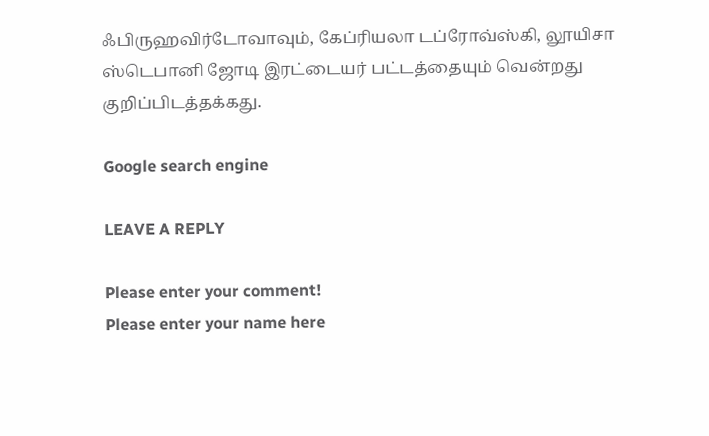ஃபிருஹவிர்டோவாவும், கேப்ரியலா டப்ரோவ்ஸ்கி, லூயிசா ஸ்டெபானி ஜோடி இரட்டையர் பட்டத்தையும் வென்றது குறிப்பிடத்தக்கது.

Google search engine

LEAVE A REPLY

Please enter your comment!
Please enter your name here